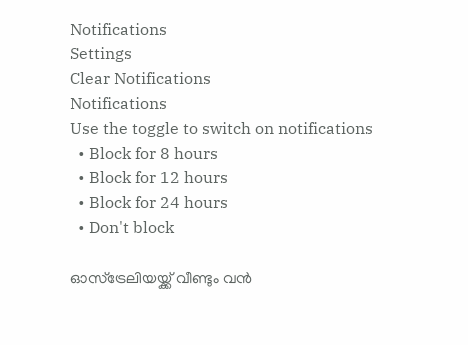Notifications
Settings
Clear Notifications
Notifications
Use the toggle to switch on notifications
  • Block for 8 hours
  • Block for 12 hours
  • Block for 24 hours
  • Don't block

ഓസ്‌ട്രേലിയയ്ക്ക് വീണ്ടും വന്‍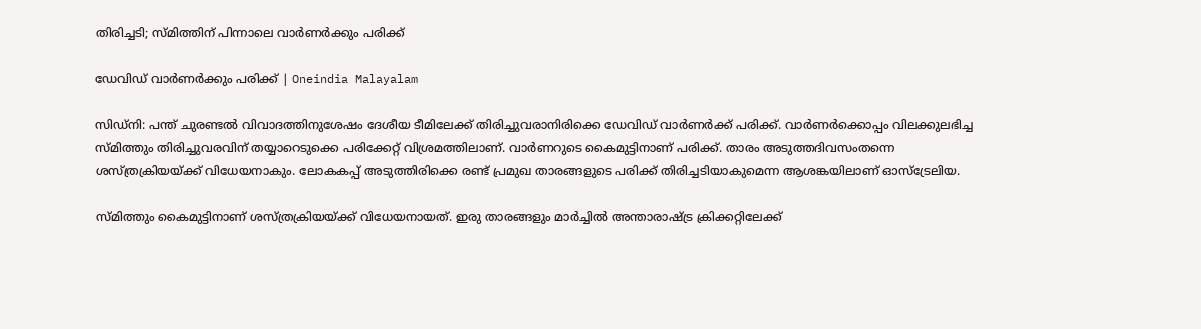തിരിച്ചടി; സ്മിത്തിന് പിന്നാലെ വാര്‍ണര്‍ക്കും പരിക്ക്

ഡേവിഡ് വാർണർക്കും പരിക്ക് | Oneindia Malayalam

സിഡ്‌നി: പന്ത് ചുരണ്ടല്‍ വിവാദത്തിനുശേഷം ദേശീയ ടീമിലേക്ക് തിരിച്ചുവരാനിരിക്കെ ഡേവിഡ് വാര്‍ണര്‍ക്ക് പരിക്ക്. വാര്‍ണര്‍ക്കൊപ്പം വിലക്കുലഭിച്ച സ്മിത്തും തിരിച്ചുവരവിന് തയ്യാറെടുക്കെ പരിക്കേറ്റ് വിശ്രമത്തിലാണ്. വാര്‍ണറുടെ കൈമുട്ടിനാണ് പരിക്ക്. താരം അടുത്തദിവസംതന്നെ ശസ്ത്രക്രിയയ്ക്ക് വിധേയനാകും. ലോകകപ്പ് അടുത്തിരിക്കെ രണ്ട് പ്രമുഖ താരങ്ങളുടെ പരിക്ക് തിരിച്ചടിയാകുമെന്ന ആശങ്കയിലാണ് ഓസ്‌ട്രേലിയ.

സ്മിത്തും കൈമുട്ടിനാണ് ശസ്ത്രക്രിയയ്ക്ക് വിധേയനായത്. ഇരു താരങ്ങളും മാര്‍ച്ചില്‍ അന്താരാഷ്ട്ര ക്രിക്കറ്റിലേക്ക്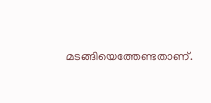മടങ്ങിയെത്തേണ്ടതാണ്.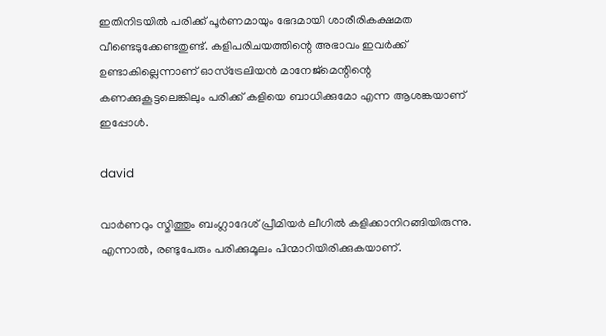ഇതിനിടയില്‍ പരിക്ക് പൂര്‍ണമായും ഭേദമായി ശാരീരികക്ഷമത വീണ്ടെടുക്കേണ്ടതുണ്ട്. കളിപരിചയത്തിന്റെ അഭാവം ഇവര്‍ക്ക് ഉണ്ടാകില്ലെന്നാണ് ഓസ്‌ട്രേലിയന്‍ മാനേജ്‌മെന്റിന്റെ കണക്കുകൂട്ടലെങ്കിലും പരിക്ക് കളിയെ ബാധിക്കുമോ എന്ന ആശങ്കയാണ് ഇപ്പോള്‍.

david

വാര്‍ണറും സ്മിത്തും ബംഗ്ലാദേശ് പ്രീമിയര്‍ ലീഗില്‍ കളിക്കാനിറങ്ങിയിരുന്നു. എന്നാല്‍, രണ്ടുപേരും പരിക്കുമൂലം പിന്മാറിയിരിക്കുകയാണ്.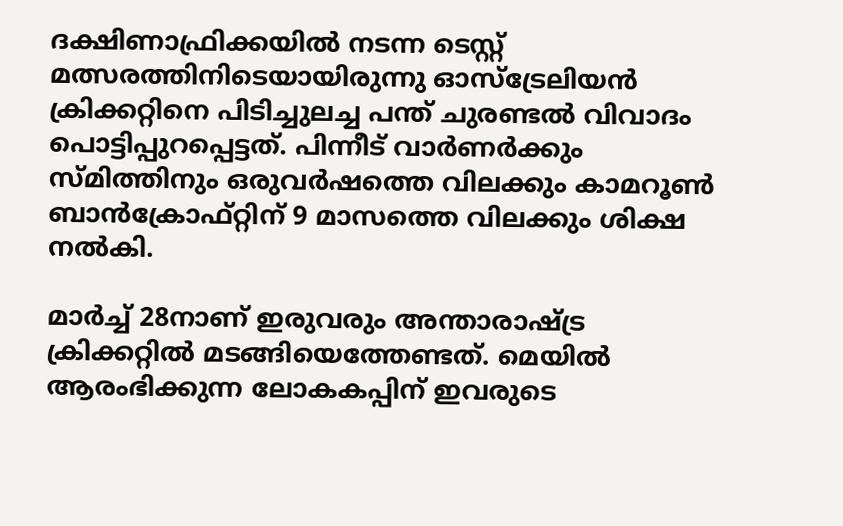ദക്ഷിണാഫ്രിക്കയില്‍ നടന്ന ടെസ്റ്റ് മത്സരത്തിനിടെയായിരുന്നു ഓസ്‌ട്രേലിയന്‍ ക്രിക്കറ്റിനെ പിടിച്ചുലച്ച പന്ത് ചുരണ്ടല്‍ വിവാദം പൊട്ടിപ്പുറപ്പെട്ടത്. പിന്നീട് വാര്‍ണര്‍ക്കും സ്മിത്തിനും ഒരുവര്‍ഷത്തെ വിലക്കും കാമറൂണ്‍ ബാന്‍ക്രോഫ്റ്റിന് 9 മാസത്തെ വിലക്കും ശിക്ഷ നല്‍കി.

മാര്‍ച്ച് 28നാണ് ഇരുവരും അന്താരാഷ്ട്ര ക്രിക്കറ്റില്‍ മടങ്ങിയെത്തേണ്ടത്. മെയില്‍ ആരംഭിക്കുന്ന ലോകകപ്പിന് ഇവരുടെ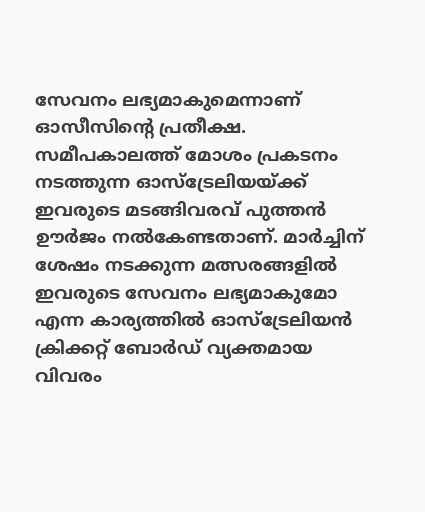സേവനം ലഭ്യമാകുമെന്നാണ് ഓസീസിന്റെ പ്രതീക്ഷ. സമീപകാലത്ത് മോശം പ്രകടനം നടത്തുന്ന ഓസ്‌ട്രേലിയയ്ക്ക് ഇവരുടെ മടങ്ങിവരവ് പുത്തന്‍ ഊര്‍ജം നല്‍കേണ്ടതാണ്. മാര്‍ച്ചിന് ശേഷം നടക്കുന്ന മത്സരങ്ങളില്‍ ഇവരുടെ സേവനം ലഭ്യമാകുമോ എന്ന കാര്യത്തില്‍ ഓസ്‌ട്രേലിയന്‍ ക്രിക്കറ്റ് ബോര്‍ഡ് വ്യക്തമായ വിവരം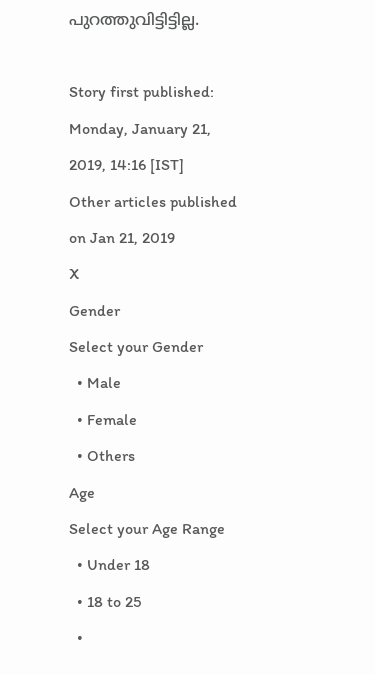പുറത്തുവിട്ടിട്ടില്ല.

Story first published: Monday, January 21, 2019, 14:16 [IST]
Other articles published on Jan 21, 2019
X
Gender
Select your Gender
  • Male
  • Female
  • Others
Age
Select your Age Range
  • Under 18
  • 18 to 25
  •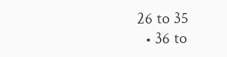26 to 35
  • 36 to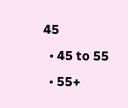45
  • 45 to 55
  • 55+